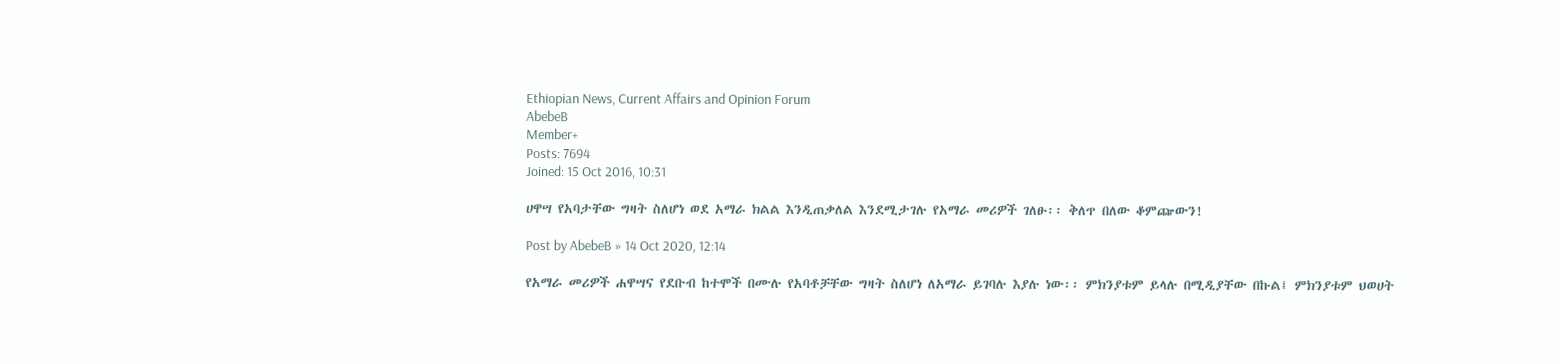Ethiopian News, Current Affairs and Opinion Forum
AbebeB
Member+
Posts: 7694
Joined: 15 Oct 2016, 10:31

ሀዋሣ የአባታቸው ግዛት ስለሆነ ወደ አማራ ክልል እንዲጠቃለል እንደሚታገሉ የአማራ መሪዎች ገለፁ፡፡ ቅለጥ በለው ቆምጬውን!

Post by AbebeB » 14 Oct 2020, 12:14

የአማራ መሪዎች ሐዋሣና የደቡብ ከተሞች በሙሉ የአባቶቻቸው ግዛት ስለሆነ ለአማራ ይገባሉ እያሉ ነው፡፡ ምክንያቱም ይላሉ በሚዲያቸው በኩል፤ ምክንያቱም ህወሀት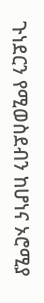ጉነደርን የሚወስደብን ከሆነና ኦሮሚያ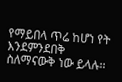የማይበላ ጥሬ ከሆነ የት እንደምንደበቅ ስለማናውቅ ነው ይላሉ፡፡